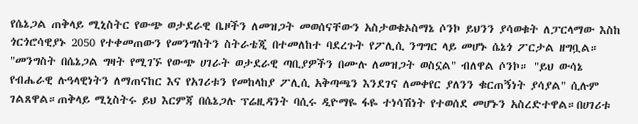የሴኔጋል ጠቅላይ ሚኒስትር የውጭ ወታደራዊ ቤዞችን ለመዝጋት መወሰናቸውን አስታወቁኦስማኔ ሶንኮ ይህንን ያሳወቁት ለፓርላማው እስከ ጎርጎሮሳዊያኑ 2050 የተቀመጠውን የመንግስትን ስትራቴጂ በተመለከተ ባደረጉት የፖሊሲ ንግግር ላይ መሆኑ ሴኔጎ ፖርታል ዘግቧል። "መንግስት በሴኔጋል ግዛት የሚገኙ የውጭ ሀገራት ወታደራዊ ጣቢያዎችን በሙሉ ለመዝጋት ወስኗል" ብለዋል ሶንኮ። "ይህ ውሳኔ የብሔራዊ ሉዓላዊነትን ለማጠናከር እና የአገሪቱን የመከላከያ ፖሊሲ አቅጣጫን እንደገና ለመቀየር ያለንን ቁርጠኝነት ያሳያል" ሲሉም ገልጸዋል።ጠቅላይ ሚኒስትሩ ይህ እርምጃ በሴኔጋሉ ፕሬዚዳንት ባሲሩ ዲዮማዬ ፋዬ ተነሳሽነት የተወሰደ መሆኑን አስረድተዋል።በሀገሪቱ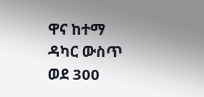ዋና ከተማ ዳካር ውስጥ ወደ 300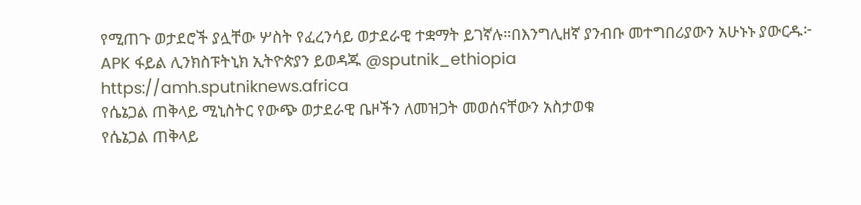የሚጠጉ ወታደሮች ያሏቸው ሦስት የፈረንሳይ ወታደራዊ ተቋማት ይገኛሉ።በእንግሊዘኛ ያንብቡ መተግበሪያውን አሁኑኑ ያውርዱ፦ APK ፋይል ሊንክስፑትኒክ ኢትዮጵያን ይወዳጁ @sputnik_ethiopia
https://amh.sputniknews.africa
የሴኔጋል ጠቅላይ ሚኒስትር የውጭ ወታደራዊ ቤዞችን ለመዝጋት መወሰናቸውን አስታወቁ
የሴኔጋል ጠቅላይ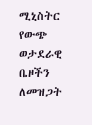ሚኒስትር የውጭ ወታደራዊ ቤዞችን ለመዝጋት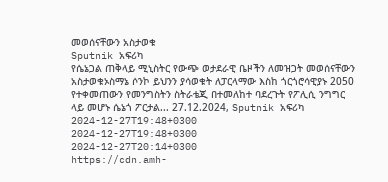መወሰናቸውን አስታወቁ
Sputnik አፍሪካ
የሴኔጋል ጠቅላይ ሚኒስትር የውጭ ወታደራዊ ቤዞችን ለመዝጋት መወሰናቸውን አስታወቁኦስማኔ ሶንኮ ይህንን ያሳወቁት ለፓርላማው እስከ ጎርጎሮሳዊያኑ 2050 የተቀመጠውን የመንግስትን ስትራቴጂ በተመለከተ ባደረጉት የፖሊሲ ንግግር ላይ መሆኑ ሴኔጎ ፖርታል... 27.12.2024, Sputnik አፍሪካ
2024-12-27T19:48+0300
2024-12-27T19:48+0300
2024-12-27T20:14+0300
https://cdn.amh-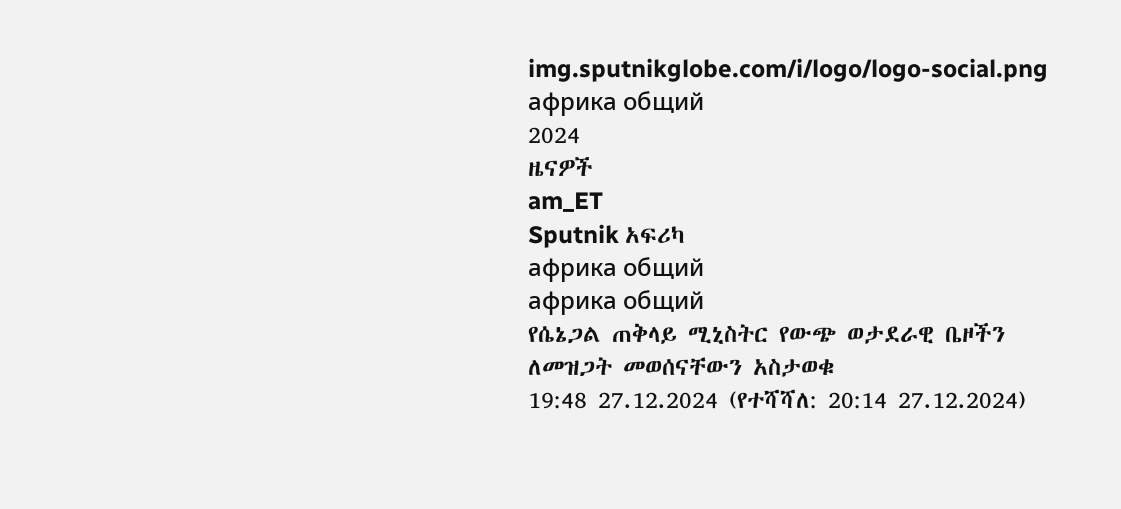img.sputnikglobe.com/i/logo/logo-social.png
африка общий
2024
ዜናዎች
am_ET
Sputnik አፍሪካ
африка общий
африка общий
የሴኔጋል ጠቅላይ ሚኒስትር የውጭ ወታደራዊ ቤዞችን ለመዝጋት መወሰናቸውን አስታወቁ
19:48 27.12.2024 (የተሻሻለ: 20:14 27.12.2024)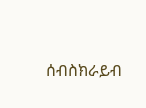ሰብስክራይብ